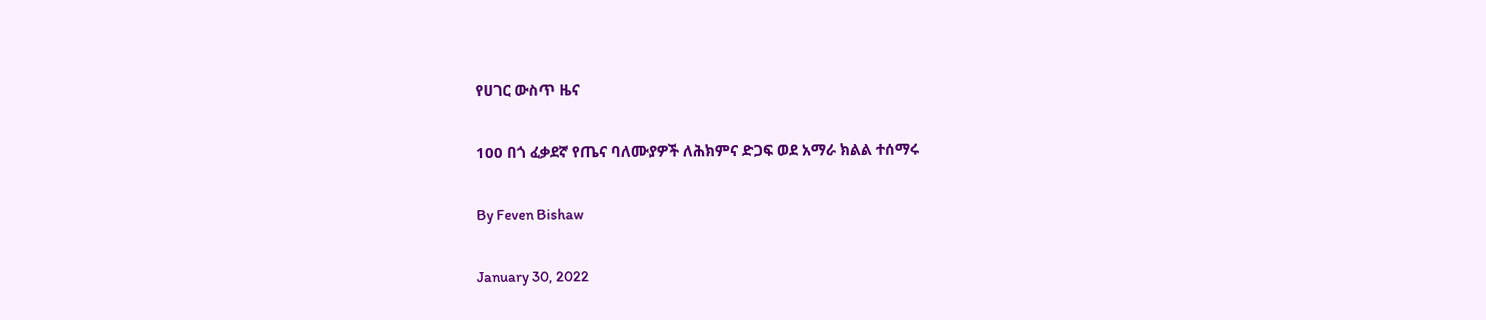የሀገር ውስጥ ዜና

100 በጎ ፈቃደኛ የጤና ባለሙያዎች ለሕክምና ድጋፍ ወደ አማራ ክልል ተሰማሩ

By Feven Bishaw

January 30, 2022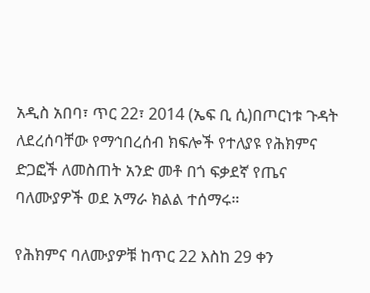አዲስ አበባ፣ ጥር 22፣ 2014 (ኤፍ ቢ ሲ)በጦርነቱ ጉዳት ለደረሰባቸው የማኅበረሰብ ክፍሎች የተለያዩ የሕክምና ድጋፎች ለመስጠት አንድ መቶ በጎ ፍቃደኛ የጤና ባለሙያዎች ወደ አማራ ክልል ተሰማሩ።

የሕክምና ባለሙያዎቹ ከጥር 22 እስከ 29 ቀን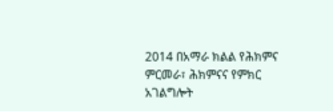2014 በአማራ ክልል የሕክምና ምርመራ፣ ሕክምናና የምክር አገልግሎት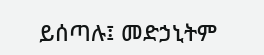ይሰጣሉ፤ መድኃኒትም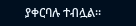ያቀርባሉ ተብሏል።